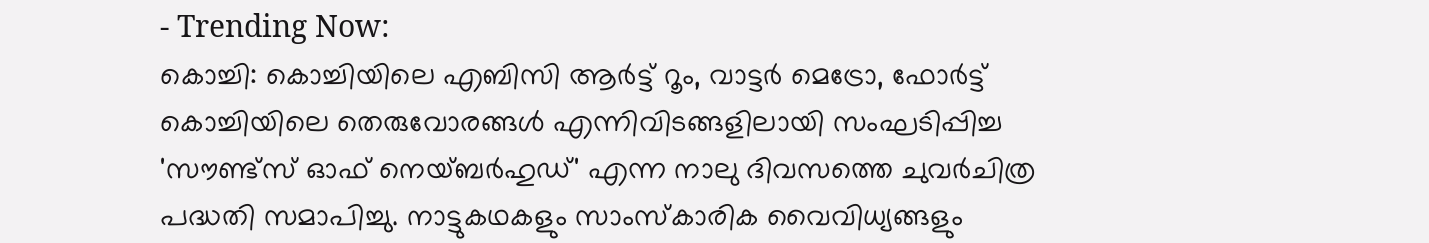- Trending Now:
കൊച്ചി: കൊച്ചിയിലെ എബിസി ആർട്ട് റൂം, വാട്ടർ മെട്രോ, ഫോർട്ട് കൊച്ചിയിലെ തെരുവോരങ്ങൾ എന്നിവിടങ്ങളിലായി സംഘടിപ്പിച്ച 'സൗണ്ട്സ് ഓഫ് നെയ്ബർഹുഡ്' എന്ന നാലു ദിവസത്തെ ചുവർചിത്ര പദ്ധതി സമാപിച്ചു. നാട്ടുകഥകളും സാംസ്കാരിക വൈവിധ്യങ്ങളും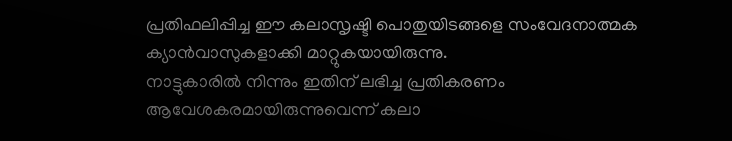പ്രതിഫലിപ്പിച്ച ഈ കലാസൃഷ്ടി പൊതുയിടങ്ങളെ സംവേദനാത്മക ക്യാൻവാസുകളാക്കി മാറ്റുകയായിരുന്നു.
നാട്ടുകാരിൽ നിന്നും ഇതിന് ലഭിച്ച പ്രതികരണം ആവേശകരമായിരുന്നുവെന്ന് കലാ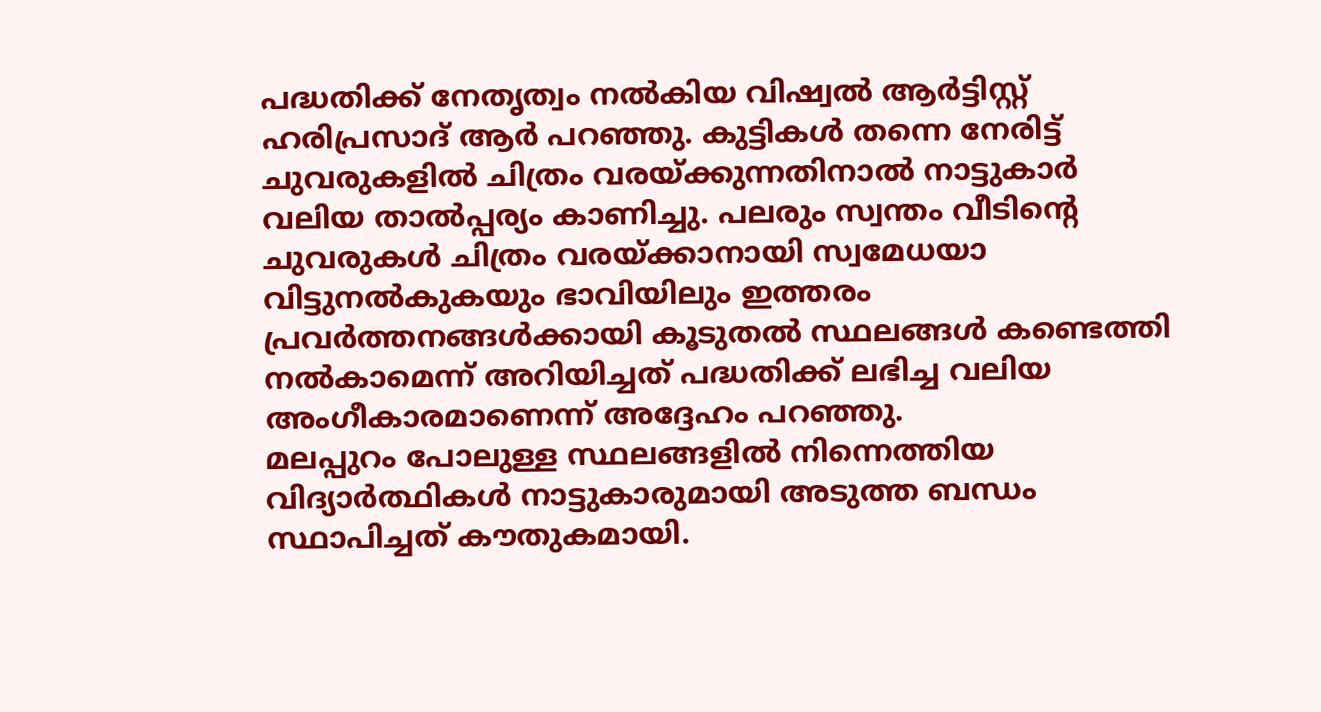പദ്ധതിക്ക് നേതൃത്വം നൽകിയ വിഷ്വൽ ആർട്ടിസ്റ്റ് ഹരിപ്രസാദ് ആർ പറഞ്ഞു. കുട്ടികൾ തന്നെ നേരിട്ട് ചുവരുകളിൽ ചിത്രം വരയ്ക്കുന്നതിനാൽ നാട്ടുകാർ വലിയ താൽപ്പര്യം കാണിച്ചു. പലരും സ്വന്തം വീടിന്റെ ചുവരുകൾ ചിത്രം വരയ്ക്കാനായി സ്വമേധയാ വിട്ടുനൽകുകയും ഭാവിയിലും ഇത്തരം പ്രവർത്തനങ്ങൾക്കായി കൂടുതൽ സ്ഥലങ്ങൾ കണ്ടെത്തി നൽകാമെന്ന് അറിയിച്ചത് പദ്ധതിക്ക് ലഭിച്ച വലിയ അംഗീകാരമാണെന്ന് അദ്ദേഹം പറഞ്ഞു.
മലപ്പുറം പോലുള്ള സ്ഥലങ്ങളിൽ നിന്നെത്തിയ വിദ്യാർത്ഥികൾ നാട്ടുകാരുമായി അടുത്ത ബന്ധം സ്ഥാപിച്ചത് കൗതുകമായി.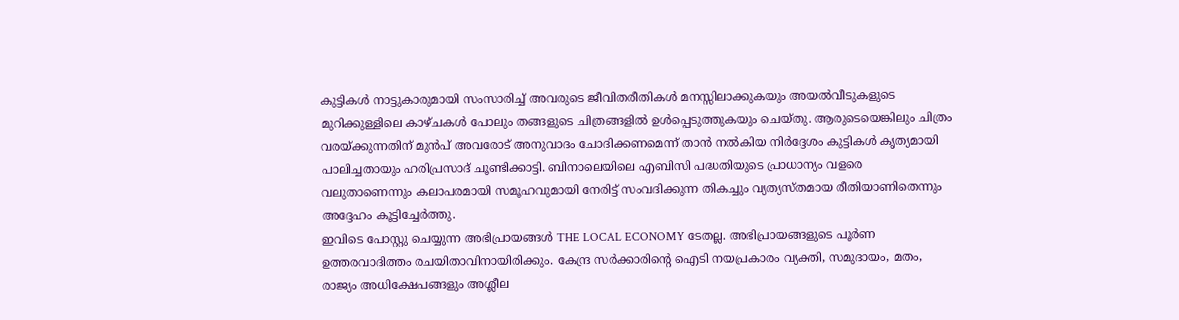കുട്ടികൾ നാട്ടുകാരുമായി സംസാരിച്ച് അവരുടെ ജീവിതരീതികൾ മനസ്സിലാക്കുകയും അയൽവീടുകളുടെ മുറിക്കുള്ളിലെ കാഴ്ചകൾ പോലും തങ്ങളുടെ ചിത്രങ്ങളിൽ ഉൾപ്പെടുത്തുകയും ചെയ്തു. ആരുടെയെങ്കിലും ചിത്രം വരയ്ക്കുന്നതിന് മുൻപ് അവരോട് അനുവാദം ചോദിക്കണമെന്ന് താൻ നൽകിയ നിർദ്ദേശം കുട്ടികൾ കൃത്യമായി പാലിച്ചതായും ഹരിപ്രസാദ് ചൂണ്ടിക്കാട്ടി. ബിനാലെയിലെ എബിസി പദ്ധതിയുടെ പ്രാധാന്യം വളരെ വലുതാണെന്നും കലാപരമായി സമൂഹവുമായി നേരിട്ട് സംവദിക്കുന്ന തികച്ചും വ്യത്യസ്തമായ രീതിയാണിതെന്നും അദ്ദേഹം കൂട്ടിച്ചേർത്തു.
ഇവിടെ പോസ്റ്റു ചെയ്യുന്ന അഭിപ്രായങ്ങൾ THE LOCAL ECONOMY ടേതല്ല. അഭിപ്രായങ്ങളുടെ പൂർണ ഉത്തരവാദിത്തം രചയിതാവിനായിരിക്കും. കേന്ദ്ര സർക്കാരിന്റെ ഐടി നയപ്രകാരം വ്യക്തി, സമുദായം, മതം, രാജ്യം അധിക്ഷേപങ്ങളും അശ്ലീല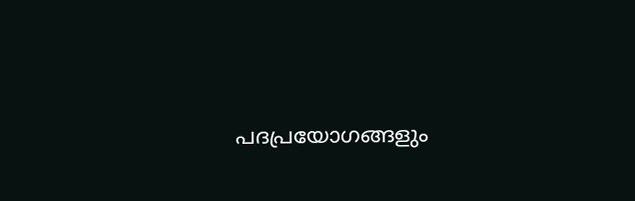പദപ്രയോഗങ്ങളും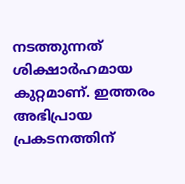നടത്തുന്നത് ശിക്ഷാർഹമായ കുറ്റമാണ്. ഇത്തരം അഭിപ്രായ പ്രകടനത്തിന്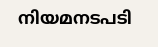നിയമനടപടി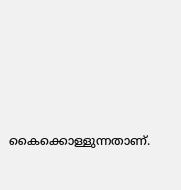കൈക്കൊള്ളുന്നതാണ്.